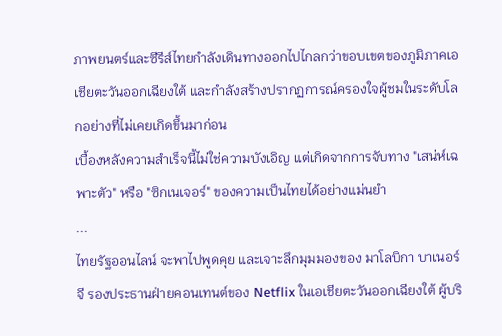ภาพยนตร์และซีรีส์ไทยกำลังเดินทางออกไปไกลกว่าขอบเขตของภูมิภาคเอเชียตะวันออกเฉียงใต้ และกำลังสร้างปรากฏการณ์ครองใจผู้ชมในระดับโลกอย่างที่ไม่เคยเกิดขึ้นมาก่อน
เบื้องหลังความสำเร็จนี้ไม่ใช่ความบังเอิญ แต่เกิดจากการจับทาง "เสน่ห์เฉพาะตัว" หรือ "ซิกเนเจอร์" ของความเป็นไทยได้อย่างแม่นยำ
...
ไทยรัฐออนไลน์ จะพาไปพูดคุย และเจาะลึกมุมมองของ มาโลบิกา บาเนอร์จี รองประธานฝ่ายคอนเทนต์ของ Netflix ในเอเชียตะวันออกเฉียงใต้ ผู้บริ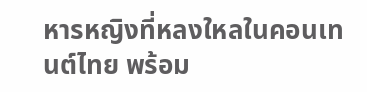หารหญิงที่หลงใหลในคอนเทนต์ไทย พร้อม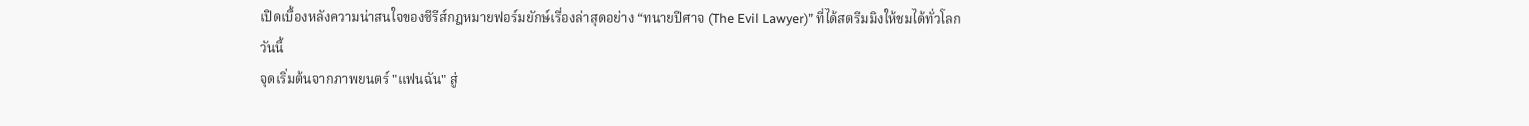เปิดเบื้องหลังความน่าสนใจของซีรีส์กฎหมายฟอร์มยักษ์เรื่องล่าสุดอย่าง “ทนายปีศาจ (The Evil Lawyer)” ที่ได้สตรีมมิงให้ชมได้ทั่วโลกวันนี้
จุดเริ่มต้นจากภาพยนตร์ "แฟนฉัน" สู่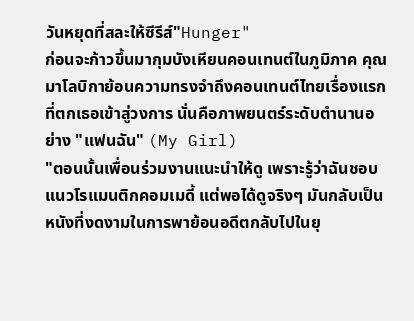วันหยุดที่สละให้ซีรีส์"Hunger"
ก่อนจะก้าวขึ้นมากุมบังเหียนคอนเทนต์ในภูมิภาค คุณมาโลบิกาย้อนความทรงจำถึงคอนเทนต์ไทยเรื่องแรกที่ตกเธอเข้าสู่วงการ นั่นคือภาพยนตร์ระดับตำนานอย่าง "แฟนฉัน" (My Girl)
"ตอนนั้นเพื่อนร่วมงานแนะนำให้ดู เพราะรู้ว่าฉันชอบแนวโรแมนติกคอมเมดี้ แต่พอได้ดูจริงๆ มันกลับเป็นหนังที่งดงามในการพาย้อนอดีตกลับไปในยุ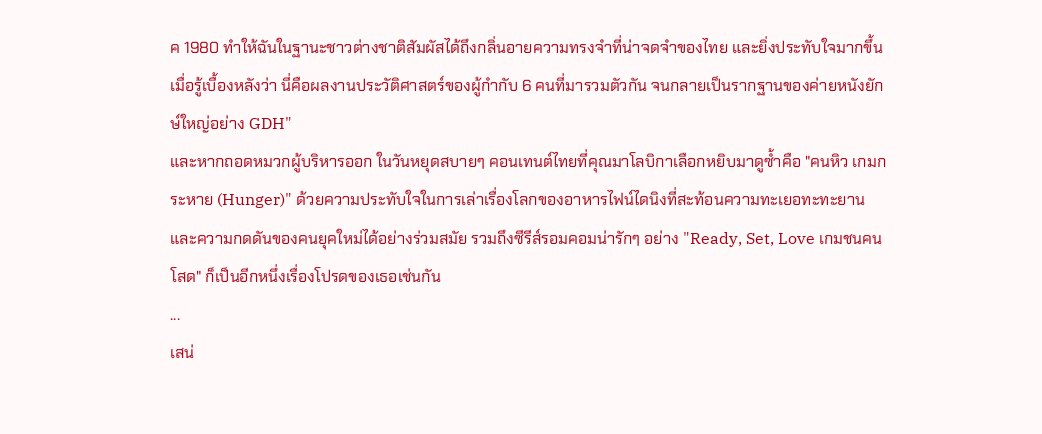ค 1980 ทำให้ฉันในฐานะชาวต่างชาติสัมผัสได้ถึงกลิ่นอายความทรงจำที่น่าจดจำของไทย และยิ่งประทับใจมากขึ้นเมื่อรู้เบื้องหลังว่า นี่คือผลงานประวัติศาสตร์ของผู้กำกับ 6 คนที่มารวมตัวกัน จนกลายเป็นรากฐานของค่ายหนังยักษ์ใหญ่อย่าง GDH"
และหากถอดหมวกผู้บริหารออก ในวันหยุดสบายๆ คอนเทนต์ไทยที่คุณมาโลบิกาเลือกหยิบมาดูซ้ำคือ "คนหิว เกมกระหาย (Hunger)" ด้วยความประทับใจในการเล่าเรื่องโลกของอาหารไฟน์ไดนิงที่สะท้อนความทะเยอทะทะยาน และความกดดันของคนยุคใหม่ได้อย่างร่วมสมัย รวมถึงซีรีส์รอมคอมน่ารักๆ อย่าง "Ready, Set, Love เกมชนคนโสด" ก็เป็นอีกหนึ่งเรื่องโปรดของเธอเช่นกัน
...
เสน่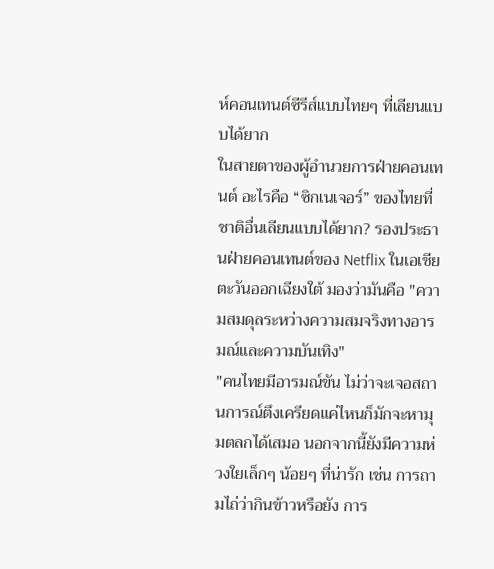ห์คอนเทนต์ซีรีส์แบบไทยๆ ที่เลียนแบบได้ยาก
ในสายตาของผู้อำนวยการฝ่ายคอนเทนต์ อะไรคือ “ซิกเนเจอร์” ของไทยที่ชาติอื่นเลียนแบบได้ยาก? รองประธานฝ่ายคอนเทนต์ของ Netflix ในเอเชียตะวันออกเฉียงใต้ มองว่ามันคือ "ความสมดุลระหว่างความสมจริงทางอารมณ์และความบันเทิง"
"คนไทยมีอารมณ์ขัน ไม่ว่าจะเจอสถานการณ์ตึงเครียดแค่ไหนก็มักจะหามุมตลกได้เสมอ นอกจากนี้ยังมีความห่วงใยเล็กๆ น้อยๆ ที่น่ารัก เช่น การถามไถ่ว่ากินข้าวหรือยัง การ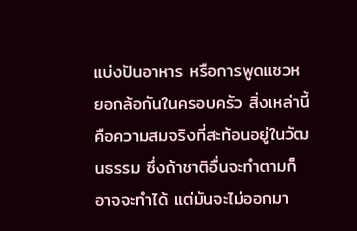แบ่งปันอาหาร หรือการพูดแซวหยอกล้อกันในครอบครัว สิ่งเหล่านี้คือความสมจริงที่สะท้อนอยู่ในวัฒนธรรม ซึ่งถ้าชาติอื่นจะทำตามก็อาจจะทำได้ แต่มันจะไม่ออกมา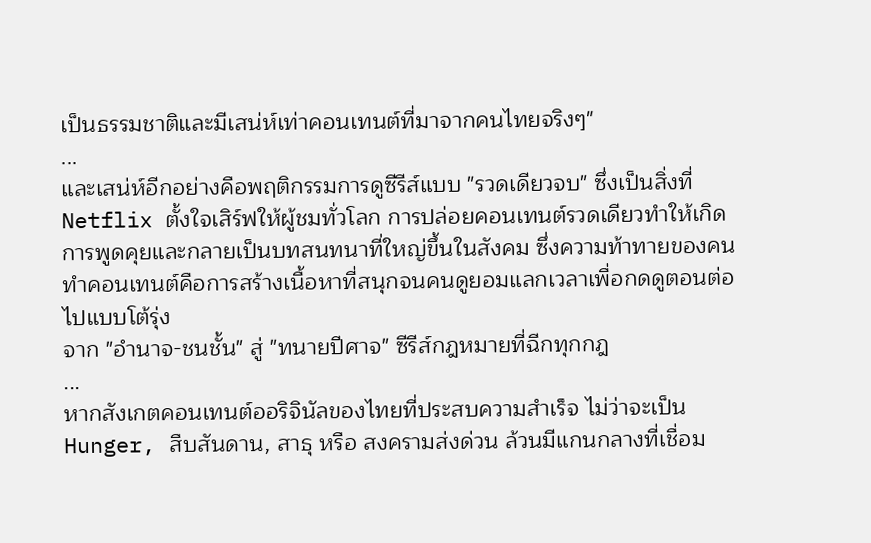เป็นธรรมชาติและมีเสน่ห์เท่าคอนเทนต์ที่มาจากคนไทยจริงๆ"
...
และเสน่ห์อีกอย่างคือพฤติกรรมการดูซีรีส์แบบ "รวดเดียวจบ" ซึ่งเป็นสิ่งที่ Netflix ตั้งใจเสิร์ฟให้ผู้ชมทั่วโลก การปล่อยคอนเทนต์รวดเดียวทำให้เกิดการพูดคุยและกลายเป็นบทสนทนาที่ใหญ่ขึ้นในสังคม ซึ่งความท้าทายของคนทำคอนเทนต์คือการสร้างเนื้อหาที่สนุกจนคนดูยอมแลกเวลาเพื่อกดดูตอนต่อไปแบบโต้รุ่ง
จาก "อำนาจ-ชนชั้น" สู่ "ทนายปีศาจ" ซีรีส์กฎหมายที่ฉีกทุกกฎ
...
หากสังเกตคอนเทนต์ออริจินัลของไทยที่ประสบความสำเร็จ ไม่ว่าจะเป็น Hunger, สืบสันดาน, สาธุ หรือ สงครามส่งด่วน ล้วนมีแกนกลางที่เชื่อม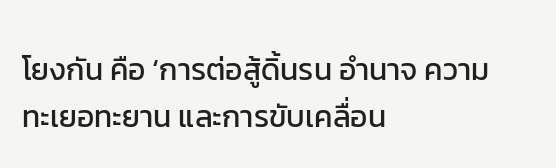โยงกัน คือ ‘การต่อสู้ดิ้นรน อำนาจ ความทะเยอทะยาน และการขับเคลื่อน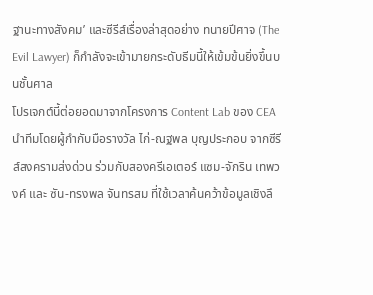ฐานะทางสังคม’ และซีรีส์เรื่องล่าสุดอย่าง ทนายปีศาจ (The Evil Lawyer) ก็กำลังจะเข้ามายกระดับธีมนี้ให้เข้มข้นยิ่งขึ้นบนชั้นศาล
โปรเจกต์นี้ต่อยอดมาจากโครงการ Content Lab ของ CEA นำทีมโดยผู้กำกับมือรางวัล ไก่-ณฐพล บุญประกอบ จากซีรีส์สงครามส่งด่วน ร่วมกับสองครีเอเตอร์ แซม-จักริน เทพวงค์ และ ซัน-ทรงพล จันทรสม ที่ใช้เวลาค้นคว้าข้อมูลเชิงลึ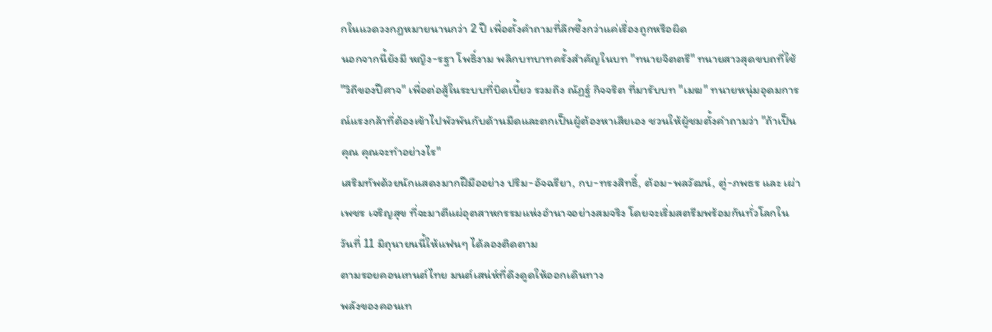กในแวดวงกฎหมายนานกว่า 2 ปี เพื่อตั้งคำถามที่ลึกซึ้งกว่าแค่เรื่องถูกหรือผิด
นอกจากนี้ยังมี หญิง-รฐา โพธิ์งาม พลิกบทบาทครั้งสำคัญในบท "ทนายจิตตรี" ทนายสาวสุดขบถที่ใช้ "วิถีของปีศาจ" เพื่อต่อสู้ในระบบที่บิดเบี้ยว รวมถึง ณัฏฐ์ กิจจริต ที่มารับบท "เมฆ" ทนายหนุ่มอุดมการณ์แรงกล้าที่ต้องเข้าไปพัวพันกับด้านมืดและตกเป็นผู้ต้องหาเสียเอง ชวนให้ผู้ชมตั้งคำถามว่า "ถ้าเป็นคุณ คุณจะทำอย่างไร"
เสริมทัพด้วยนักแสดงมากฝีมืออย่าง ปริม-อัจฉรียา, กบ-ทรงสิทธิ์, ต้อม-พลวัฒน์, ตู่-ภพธร และ เผ่าเพชร เจริญสุข ที่จะมาตีแผ่อุตสาหกรรมแห่งอำนาจอย่างสมจริง โดยจะเริ่มสตรีมพร้อมกันทั่วโลกในวันที่ 11 มิถุนายนนี้ให้แฟนๆ ได้ลองติดตาม
ตามรอยคอนเทนต์ไทย มนต์เสน่ห์ที่ดึงดูดให้ออกเดินทาง
พลังของคอนเท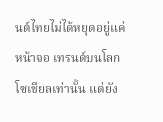นต์ไทยไม่ได้หยุดอยู่แค่หน้าจอ เทรนด์บนโลกโซเชียลเท่านั้น แต่ยัง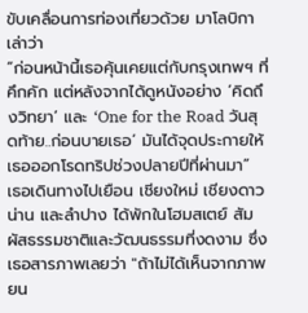ขับเคลื่อนการท่องเที่ยวด้วย มาโลบิกาเล่าว่า
“ก่อนหน้านี้เธอคุ้นเคยแต่กับกรุงเทพฯ ที่คึกคัก แต่หลังจากได้ดูหนังอย่าง ‘คิดถึงวิทยา’ และ ‘One for the Road วันสุดท้าย..ก่อนบายเธอ’ มันได้จุดประกายให้เธอออกโรดทริปช่วงปลายปีที่ผ่านมา”
เธอเดินทางไปเยือน เชียงใหม่ เชียงดาว น่าน และลำปาง ได้พักในโฮมสเตย์ สัมผัสธรรมชาติและวัฒนธรรมที่งดงาม ซึ่งเธอสารภาพเลยว่า "ถ้าไม่ได้เห็นจากภาพยน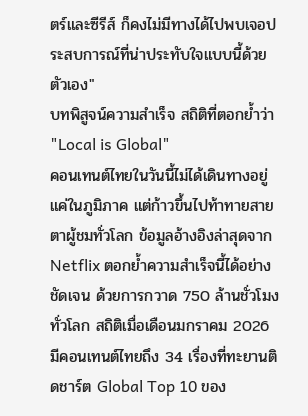ตร์และซีรีส์ ก็คงไม่มีทางได้ไปพบเจอประสบการณ์ที่น่าประทับใจแบบนี้ด้วยตัวเอง"
บทพิสูจน์ความสำเร็จ สถิติที่ตอกย้ำว่า "Local is Global"
คอนเทนต์ไทยในวันนี้ไม่ได้เดินทางอยู่แค่ในภูมิภาค แต่ก้าวขึ้นไปท้าทายสายตาผู้ชมทั่วโลก ข้อมูลอ้างอิงล่าสุดจาก Netflix ตอกย้ำความสำเร็จนี้ได้อย่างชัดเจน ด้วยการกวาด 750 ล้านชั่วโมงทั่วโลก สถิติเมื่อเดือนมกราคม 2026 มีคอนเทนต์ไทยถึง 34 เรื่องที่ทะยานติดชาร์ต Global Top 10 ของ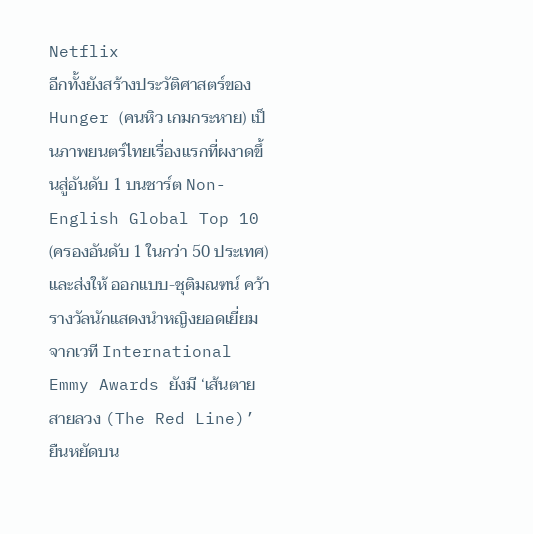Netflix
อีกทั้งยังสร้างประวัติศาสตร์ของ Hunger (คนหิว เกมกระหาย) เป็นภาพยนตร์ไทยเรื่องแรกที่ผงาดขึ้นสู่อันดับ 1 บนชาร์ต Non-English Global Top 10 (ครองอันดับ 1 ในกว่า 50 ประเทศ) และส่งให้ ออกแบบ-ชุติมณฑน์ คว้ารางวัลนักแสดงนำหญิงยอดเยี่ยมจากเวที International Emmy Awards ยังมี ‘เส้นตาย สายลวง (The Red Line)’ ยืนหยัดบน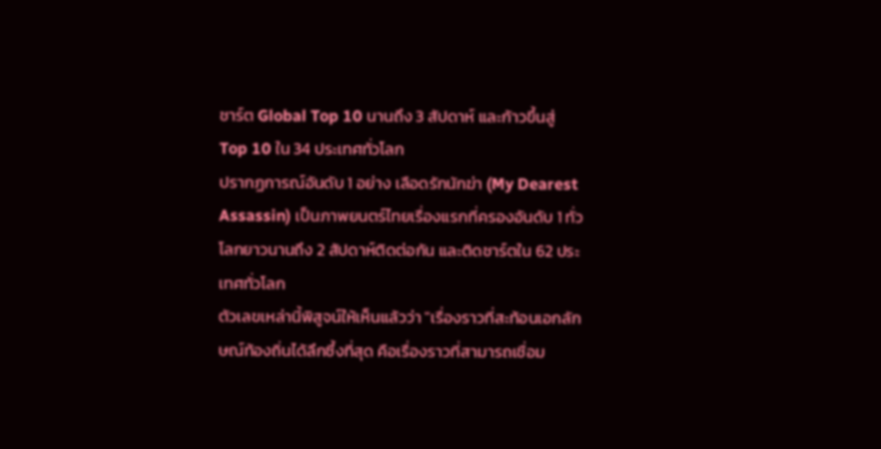ชาร์ต Global Top 10 นานถึง 3 สัปดาห์ และก้าวขึ้นสู่ Top 10 ใน 34 ประเทศทั่วโลก
ปรากฏการณ์อันดับ 1 อย่าง เลือดรักนักฆ่า (My Dearest Assassin) เป็นภาพยนตร์ไทยเรื่องแรกที่ครองอันดับ 1 ทั่วโลกยาวนานถึง 2 สัปดาห์ติดต่อกัน และติดชาร์ตใน 62 ประเทศทั่วโลก
ตัวเลขเหล่านี้พิสูจน์ให้เห็นแล้วว่า "เรื่องราวที่สะท้อนเอกลักษณ์ท้องถิ่นได้ลึกซึ้งที่สุด คือเรื่องราวที่สามารถเชื่อม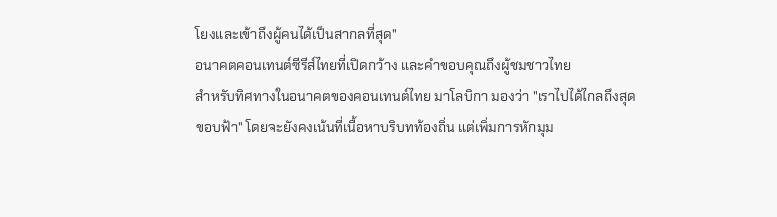โยงและเข้าถึงผู้คนได้เป็นสากลที่สุด"
อนาคตคอนเทนต์ซีรีส์ไทยที่เปิดกว้าง และคำขอบคุณถึงผู้ชมชาวไทย
สำหรับทิศทางในอนาคตของคอนเทนต์ไทย มาโลบิกา มองว่า "เราไปได้ไกลถึงสุดขอบฟ้า" โดยจะยังคงเน้นที่เนื้อหาบริบทท้องถิ่น แต่เพิ่มการหักมุม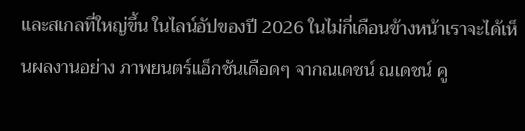และสเกลที่ใหญ่ขึ้น ในไลน์อัปของปี 2026 ในไม่กี่เดือนข้างหน้าเราจะได้เห็นผลงานอย่าง ภาพยนตร์แอ็กชันเดือดๆ จากณเดชน์ ณเดชน์ คู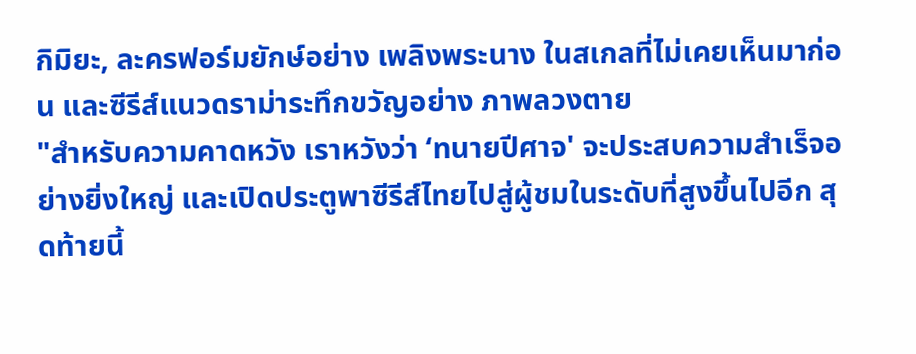กิมิยะ, ละครฟอร์มยักษ์อย่าง เพลิงพระนาง ในสเกลที่ไม่เคยเห็นมาก่อน และซีรีส์แนวดราม่าระทึกขวัญอย่าง ภาพลวงตาย
"สำหรับความคาดหวัง เราหวังว่า ‘ทนายปีศาจ' จะประสบความสำเร็จอย่างยิ่งใหญ่ และเปิดประตูพาซีรีส์ไทยไปสู่ผู้ชมในระดับที่สูงขึ้นไปอีก สุดท้ายนี้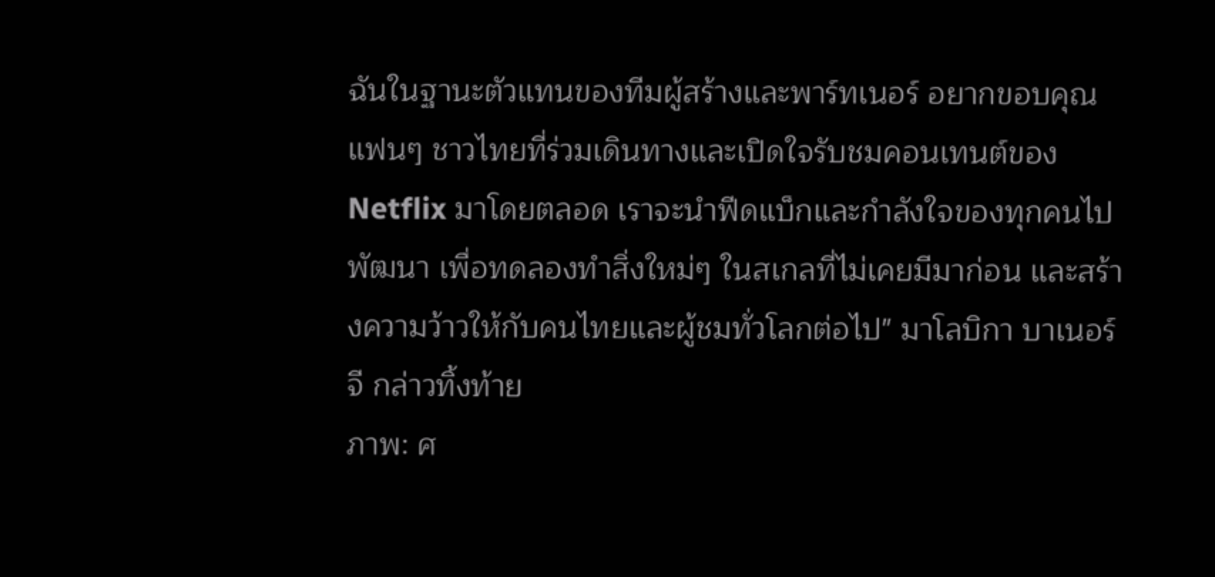ฉันในฐานะตัวแทนของทีมผู้สร้างและพาร์ทเนอร์ อยากขอบคุณแฟนๆ ชาวไทยที่ร่วมเดินทางและเปิดใจรับชมคอนเทนต์ของ Netflix มาโดยตลอด เราจะนำฟีดแบ็กและกำลังใจของทุกคนไปพัฒนา เพื่อทดลองทำสิ่งใหม่ๆ ในสเกลที่ไม่เคยมีมาก่อน และสร้างความว้าวให้กับคนไทยและผู้ชมทั่วโลกต่อไป" มาโลบิกา บาเนอร์จี กล่าวทิ้งท้าย
ภาพ: ศ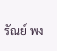รัณย์ พง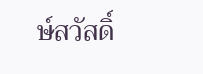ษ์สวัสดิ์